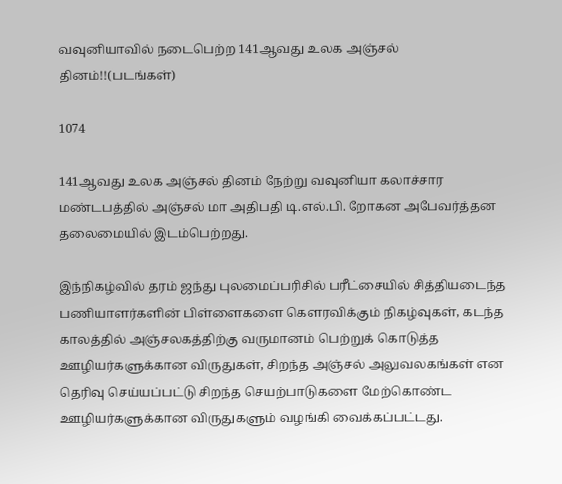வவுனியாவில் நடைபெற்ற 141ஆவது உலக அஞ்சல் தினம்!!(படங்கள்)

1074

141ஆவது உலக அஞ்சல் தினம் நேற்று வவுனியா கலாச்சார மண்டபத்தில் அஞ்சல் மா அதிபதி டி.எல்.பி. றோகன அபேவர்த்தன தலைமையில் இடம்பெற்றது.

இந்நிகழ்வில் தரம் ஜந்து புலமைப்பரிசில் பரீட்சையில் சித்தியடைந்த பணியாளர்களின் பிள்ளைகளை கௌரவிக்கும் நிகழ்வுகள், கடந்த காலத்தில் அஞ்சலகத்திற்கு வருமானம் பெற்றுக் கொடுத்த ஊழியர்களுக்கான விருதுகள், சிறந்த அஞ்சல் அலுவலகங்கள் என தெரிவு செய்யப்பட்டு சிறந்த செயற்பாடுகளை மேற்கொண்ட ஊழியர்களுக்கான விருதுகளும் வழங்கி வைக்கப்பட்டது.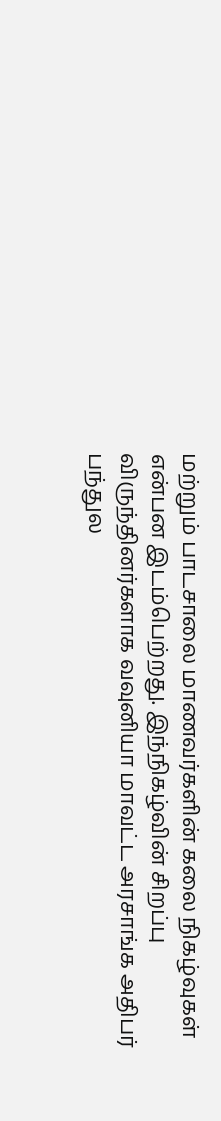மற்றும் பாடசாலை மாணவர்களின் கலை நிகழ்வுகள் என்பன இடம்பெற்றது. இந்நிகழ்வின் சிறப்பு விருந்தினர்களாக வவுனியா மாவட்ட அரசாங்க அதிபர் பந்துல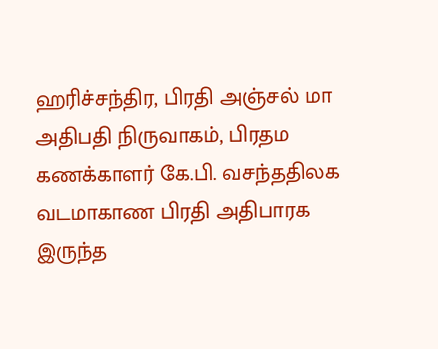ஹரிச்சந்திர, பிரதி அஞ்சல் மா அதிபதி நிருவாகம், பிரதம கணக்காளர் கே.பி. வசந்ததிலக வடமாகாண பிரதி அதிபாரக இருந்த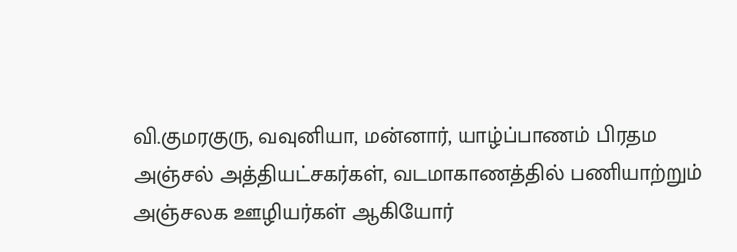வி.குமரகுரு, வவுனியா, மன்னார், யாழ்ப்பாணம் பிரதம அஞ்சல் அத்தியட்சகர்கள், வடமாகாணத்தில் பணியாற்றும் அஞ்சலக ஊழியர்கள் ஆகியோர்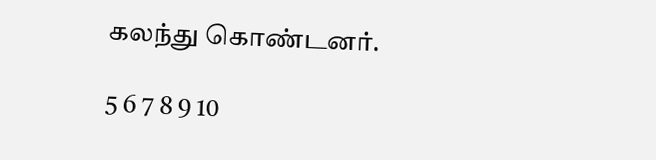கலந்து கொண்டனர்.

5 6 7 8 9 10